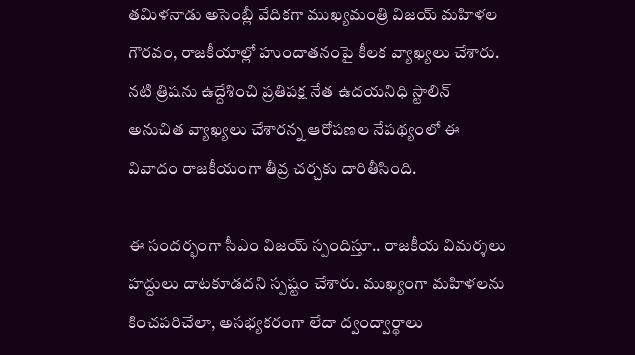తమిళనాడు అసెంబ్లీ వేదికగా ముఖ్యమంత్రి విజయ్ మహిళల గౌరవం, రాజకీయాల్లో హుందాతనంపై కీలక వ్యాఖ్యలు చేశారు. నటి త్రిషను ఉద్దేశించి ప్రతిపక్ష నేత ఉదయనిధి స్టాలిన్ అనుచిత వ్యాఖ్యలు చేశారన్న ఆరోపణల నేపథ్యంలో ఈ వివాదం రాజకీయంగా తీవ్ర చర్చకు దారితీసింది.

ఈ సందర్భంగా సీఎం విజయ్ స్పందిస్తూ.. రాజకీయ విమర్శలు హద్దులు దాటకూడదని స్పష్టం చేశారు. ముఖ్యంగా మహిళలను కించపరిచేలా, అసభ్యకరంగా లేదా ద్వంద్వార్థాలు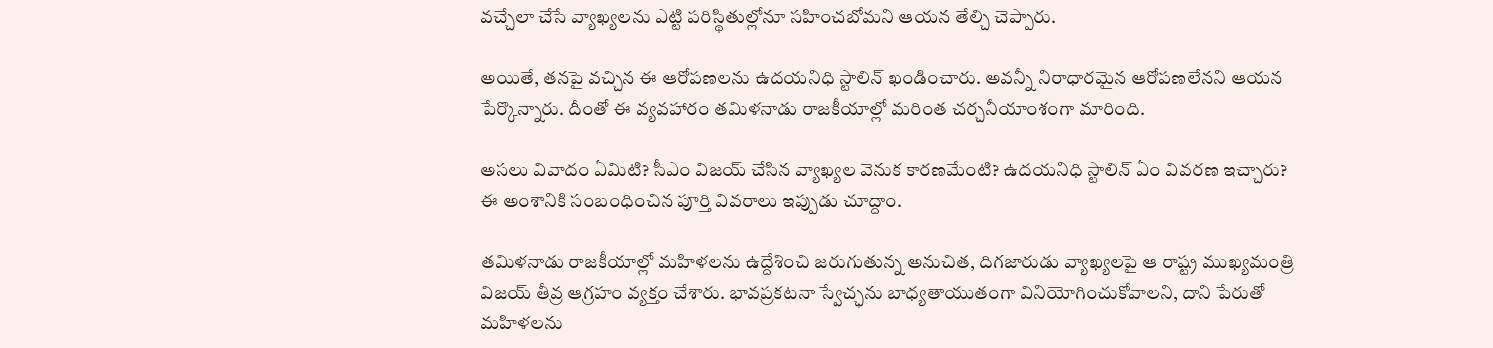వచ్చేలా చేసే వ్యాఖ్యలను ఎట్టి పరిస్థితుల్లోనూ సహించబోమని ఆయన తేల్చి చెప్పారు.

అయితే, తనపై వచ్చిన ఈ ఆరోపణలను ఉదయనిధి స్టాలిన్ ఖండించారు. అవన్నీ నిరాధారమైన ఆరోపణలేనని ఆయన పేర్కొన్నారు. దీంతో ఈ వ్యవహారం తమిళనాడు రాజకీయాల్లో మరింత చర్చనీయాంశంగా మారింది.

అసలు వివాదం ఏమిటి? సీఎం విజయ్ చేసిన వ్యాఖ్యల వెనుక కారణమేంటి? ఉదయనిధి స్టాలిన్ ఏం వివరణ ఇచ్చారు? ఈ అంశానికి సంబంధించిన పూర్తి వివరాలు ఇప్పుడు చూద్దాం.

తమిళనాడు రాజకీయాల్లో మహిళలను ఉద్దేశించి జరుగుతున్న అనుచిత, దిగజారుడు వ్యాఖ్యలపై ఆ రాష్ట్ర ముఖ్యమంత్రి విజయ్ తీవ్ర ఆగ్రహం వ్యక్తం చేశారు. భావప్రకటనా స్వేచ్ఛను బాధ్యతాయుతంగా వినియోగించుకోవాలని, దాని పేరుతో మహిళలను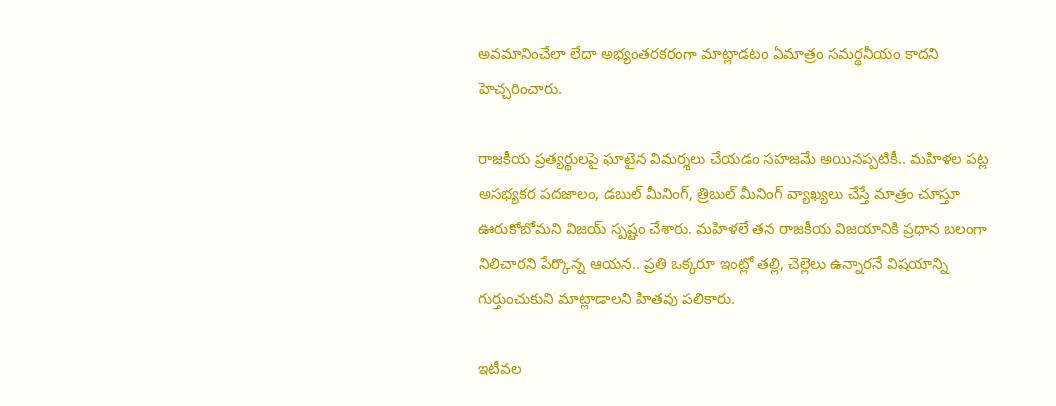అవమానించేలా లేదా అభ్యంతరకరంగా మాట్లాడటం ఏమాత్రం సమర్థనీయం కాదని హెచ్చరించారు.

రాజకీయ ప్రత్యర్థులపై ఘాటైన విమర్శలు చేయడం సహజమే అయినప్పటికీ.. మహిళల పట్ల అసభ్యకర పదజాలం, డబుల్ మీనింగ్, త్రిబుల్ మీనింగ్ వ్యాఖ్యలు చేస్తే మాత్రం చూస్తూ ఊరుకోబోమని విజయ్ స్పష్టం చేశారు. మహిళలే తన రాజకీయ విజయానికి ప్రధాన బలంగా నిలిచారని పేర్కొన్న ఆయన.. ప్రతి ఒక్కరూ ఇంట్లో తల్లి, చెల్లెలు ఉన్నారనే విషయాన్ని గుర్తుంచుకుని మాట్లాడాలని హితవు పలికారు.

ఇటీవల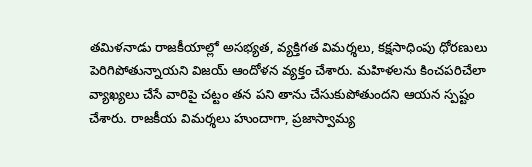తమిళనాడు రాజకీయాల్లో అసభ్యత, వ్యక్తిగత విమర్శలు, కక్షసాధింపు ధోరణులు పెరిగిపోతున్నాయని విజయ్ ఆందోళన వ్యక్తం చేశారు. మహిళలను కించపరిచేలా వ్యాఖ్యలు చేసే వారిపై చట్టం తన పని తాను చేసుకుపోతుందని ఆయన స్పష్టం చేశారు. రాజకీయ విమర్శలు హుందాగా, ప్రజాస్వామ్య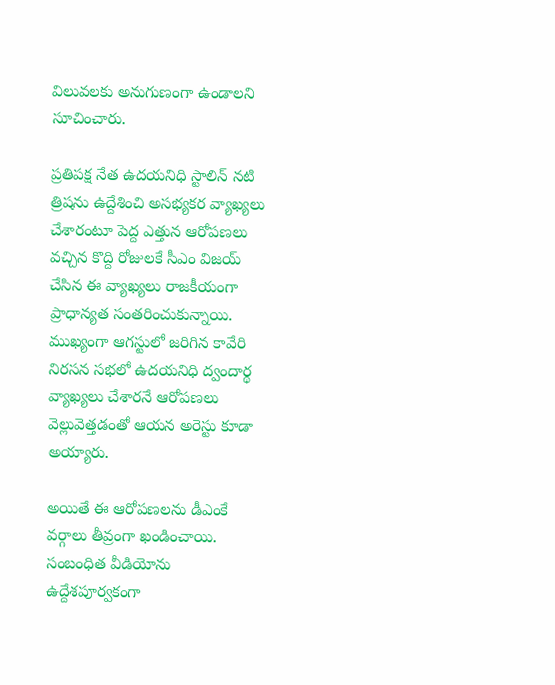విలువలకు అనుగుణంగా ఉండాలని సూచించారు.

ప్రతిపక్ష నేత ఉదయనిధి స్టాలిన్ నటి త్రిషను ఉద్దేశించి అసభ్యకర వ్యాఖ్యలు చేశారంటూ పెద్ద ఎత్తున ఆరోపణలు వచ్చిన కొద్ది రోజులకే సీఎం విజయ్ చేసిన ఈ వ్యాఖ్యలు రాజకీయంగా ప్రాధాన్యత సంతరించుకున్నాయి. ముఖ్యంగా ఆగస్టులో జరిగిన కావేరి నిరసన సభలో ఉదయనిధి ద్వందార్థ వ్యాఖ్యలు చేశారనే ఆరోపణలు వెల్లువెత్తడంతో ఆయన అరెస్టు కూడా అయ్యారు.

అయితే ఈ ఆరోపణలను డీఎంకే వర్గాలు తీవ్రంగా ఖండించాయి. సంబంధిత వీడియోను ఉద్దేశపూర్వకంగా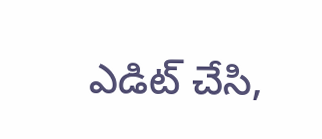ఎడిట్ చేసి,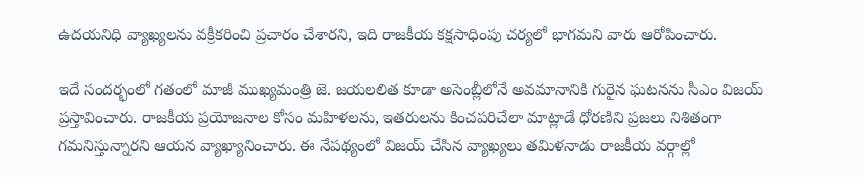ఉదయనిధి వ్యాఖ్యలను వక్రీకరించి ప్రచారం చేశారని, ఇది రాజకీయ కక్షసాధింపు చర్యలో భాగమని వారు ఆరోపించారు.

ఇదే సందర్భంలో గతంలో మాజీ ముఖ్యమంత్రి జె. జయలలిత కూడా అసెంబ్లీలోనే అవమానానికి గురైన ఘటనను సీఎం విజయ్ ప్రస్తావించారు. రాజకీయ ప్రయోజనాల కోసం మహిళలను, ఇతరులను కించపరిచేలా మాట్లాడే ధోరణిని ప్రజలు నిశితంగా గమనిస్తున్నారని ఆయన వ్యాఖ్యానించారు. ఈ నేపథ్యంలో విజయ్ చేసిన వ్యాఖ్యలు తమిళనాడు రాజకీయ వర్గాల్లో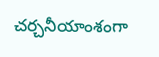చర్చనీయాంశంగా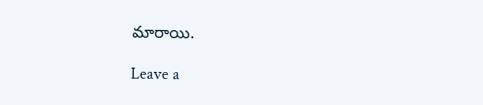మారాయి.

Leave a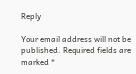Reply

Your email address will not be published. Required fields are marked *